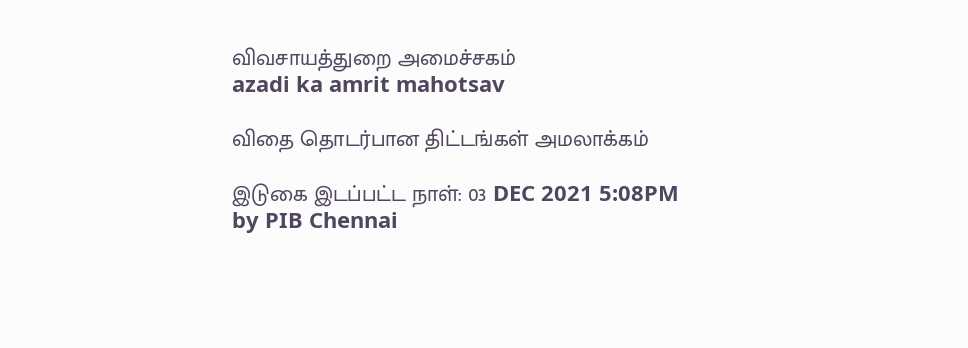விவசாயத்துறை அமைச்சகம்
azadi ka amrit mahotsav

விதை தொடர்பான திட்டங்கள் அமலாக்கம்

இடுகை இடப்பட்ட நாள்: 03 DEC 2021 5:08PM by PIB Chennai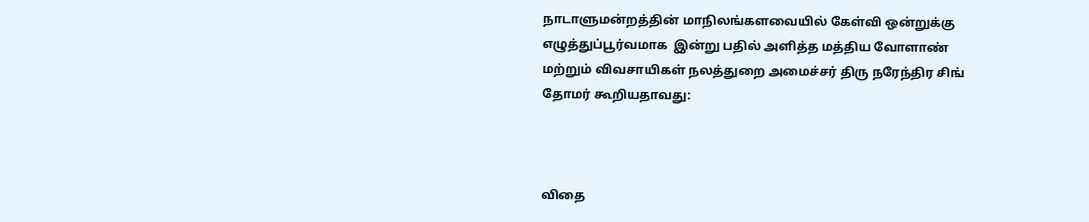நாடாளுமன்றத்தின் மாநிலங்களவையில் கேள்வி ஒன்றுக்கு எழுத்துப்பூர்வமாக  இன்று பதில் அளித்த மத்திய வோளாண் மற்றும் விவசாயிகள் நலத்துறை அமைச்சர் திரு நரேந்திர சிங் தோமர் கூறியதாவது:



விதை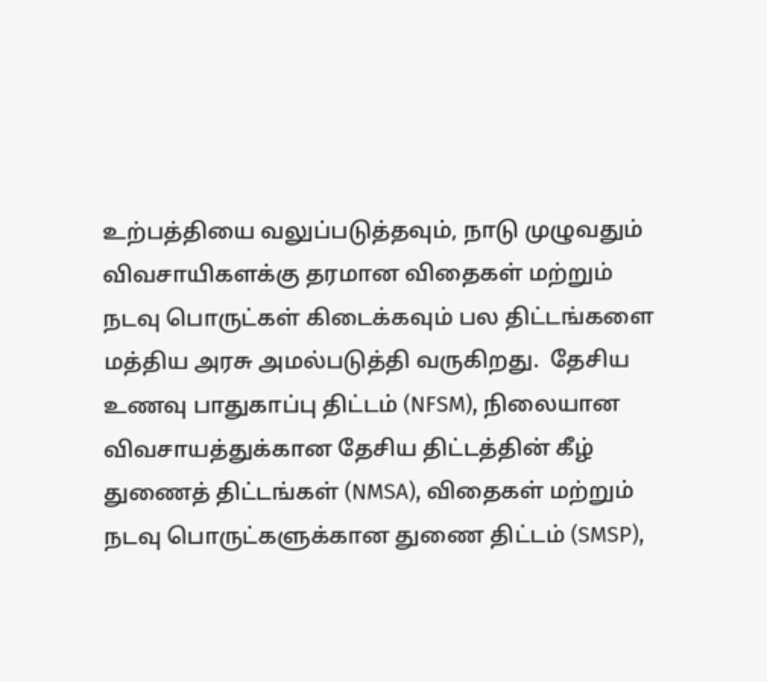உற்பத்தியை வலுப்படுத்தவும், நாடு முழுவதும் விவசாயிகளக்கு தரமான விதைகள் மற்றும் நடவு பொருட்கள் கிடைக்கவும் பல திட்டங்களை மத்திய அரசு அமல்படுத்தி வருகிறது.  தேசிய உணவு பாதுகாப்பு திட்டம் (NFSM), நிலையான விவசாயத்துக்கான தேசிய திட்டத்தின் கீழ் துணைத் திட்டங்கள் (NMSA), விதைகள் மற்றும் நடவு பொருட்களுக்கான துணை திட்டம் (SMSP),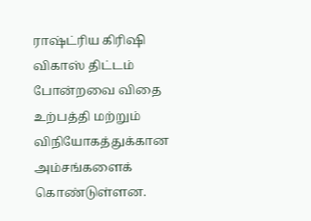ராஷ்ட்ரிய கிரிஷி விகாஸ் திட்டம் போன்றவை விதை உற்பத்தி மற்றும் விநியோகத்துக்கான அம்சங்களைக் கொண்டுள்ளன.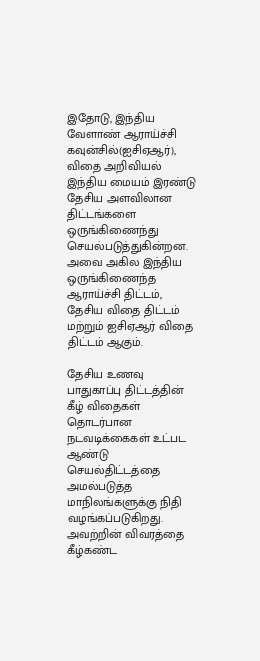இதோடு, இந்திய வேளாண் ஆராய்ச்சி கவுன்சில்(ஐசிஏஆர்), விதை அறிவியல் இந்திய மையம் இரண்டு தேசிய அளவிலான திட்டங்களை  ஒருங்கிணைந்து செயல்படுத்துகின்றன. அவை அகில இந்திய ஒருங்கிணைந்த ஆராய்ச்சி திட்டம், தேசிய விதை திட்டம் மற்றும் ஐசிஏஆர் விதை திட்டம் ஆகும்.

தேசிய உணவு பாதுகாப்பு திட்டத்தின் கீழ் விதைகள் தொடர்பான நடவடிக்கைகள் உட்பட ஆண்டு செயல்திட்டத்தை அமல்படுத்த மாநிலங்களுக்கு நிதி வழங்கப்படுகிறது. அவற்றின் விவரத்தை கீழ்கண்ட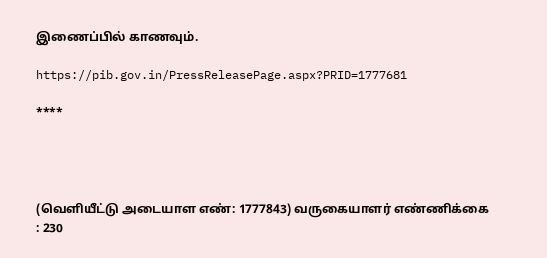இணைப்பில் காணவும்.

https://pib.gov.in/PressReleasePage.aspx?PRID=1777681

****




(வெளியீட்டு அடையாள எண்: 1777843) வருகையாளர் எண்ணிக்கை : 230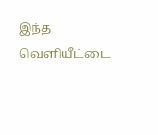இந்த வெளியீட்டை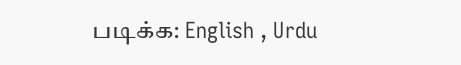படிக்க: English , Urdu